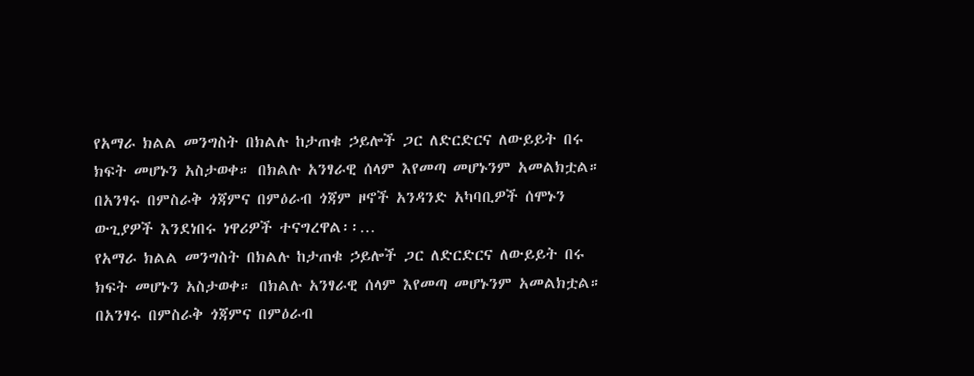የአማራ ክልል መንግስት በክልሉ ከታጠቁ ኃይሎች ጋር ለድርድርና ለውይይት በሩ ክፍት መሆኑን አስታወቀ። በክልሉ አንፃራዊ ሰላም እየመጣ መሆኑንም አመልክቷል። በአንፃሩ በምስራቅ ጎጃምና በምዕራብ ጎጃም ዞኖች አንዳንድ አካባቢዎች ሰሞኑን ውጊያዎች እንደነበሩ ነዋሪዎች ተናግረዋል፡፡…
የአማራ ክልል መንግስት በክልሉ ከታጠቁ ኃይሎች ጋር ለድርድርና ለውይይት በሩ ክፍት መሆኑን አስታወቀ። በክልሉ አንፃራዊ ሰላም እየመጣ መሆኑንም አመልክቷል። በአንፃሩ በምስራቅ ጎጃምና በምዕራብ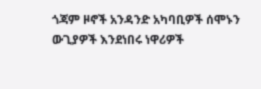ጎጃም ዞኖች አንዳንድ አካባቢዎች ሰሞኑን ውጊያዎች እንደነበሩ ነዋሪዎች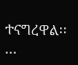ተናግረዋል፡፡…